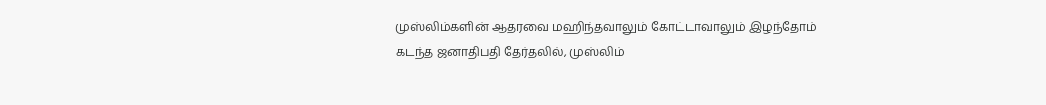முஸ்லிம்களின் ஆதரவை மஹிந்தவாலும் கோட்டாவாலும் இழந்தோம்
கடந்த ஜனாதிபதி தேர்தலில், முஸ்லிம்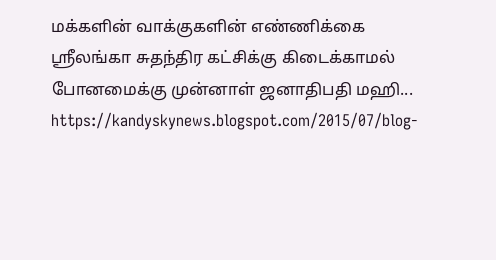மக்களின் வாக்குகளின் எண்ணிக்கை ஸ்ரீலங்கா சுதந்திர கட்சிக்கு கிடைக்காமல் போனமைக்கு முன்னாள் ஜனாதிபதி மஹி...
https://kandyskynews.blogspot.com/2015/07/blog-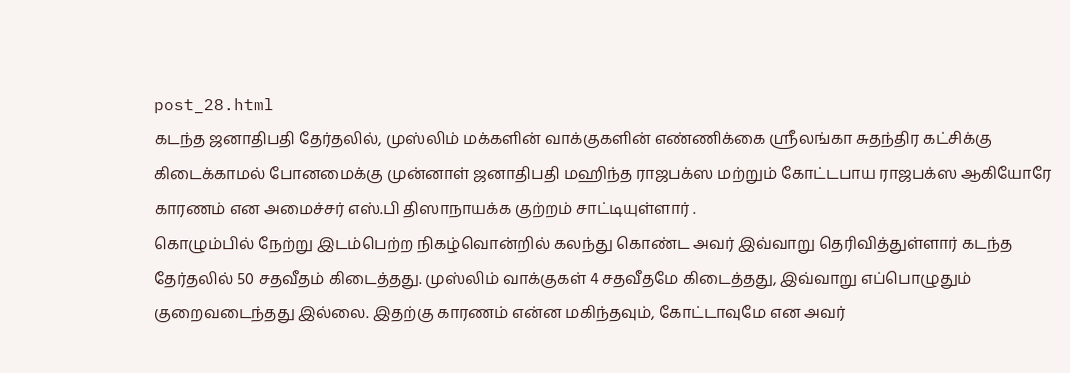post_28.html
கடந்த ஜனாதிபதி தேர்தலில், முஸ்லிம் மக்களின் வாக்குகளின் எண்ணிக்கை ஸ்ரீலங்கா சுதந்திர கட்சிக்கு கிடைக்காமல் போனமைக்கு முன்னாள் ஜனாதிபதி மஹிந்த ராஜபக்ஸ மற்றும் கோட்டபாய ராஜபக்ஸ ஆகியோரே காரணம் என அமைச்சர் எஸ்.பி திஸாநாயக்க குற்றம் சாட்டியுள்ளார் .
கொழும்பில் நேற்று இடம்பெற்ற நிகழ்வொன்றில் கலந்து கொண்ட அவர் இவ்வாறு தெரிவித்துள்ளார் கடந்த தேர்தலில் 50 சதவீதம் கிடைத்தது. முஸ்லிம் வாக்குகள் 4 சதவீதமே கிடைத்தது, இவ்வாறு எப்பொழுதும் குறைவடைந்தது இல்லை. இதற்கு காரணம் என்ன மகிந்தவும், கோட்டாவுமே என அவர்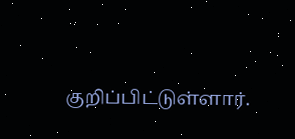குறிப்பிட்டுள்ளார்.